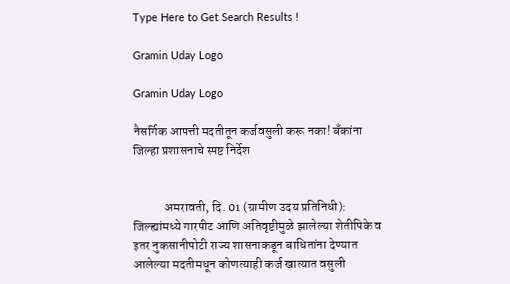Type Here to Get Search Results !

Gramin Uday Logo

Gramin Uday Logo

नैसर्गिक आपत्ती मदतीतून कर्जवसुली करू नका! बँकांना जिल्हा प्रशासनाचे स्पष्ट निर्देश


            अमरावती, दि. 01 (ग्रामीण उदय प्रतिनिधी): जिल्ह्यांमध्ये गारपीट आणि अतिवृष्टीमुळे झालेल्या शेतीपिके व इतर नुकसानीपोटी राज्य शासनाकडून बाधितांना देण्यात आलेल्या मदतीमधून कोणत्याही कर्ज खात्यात वसुली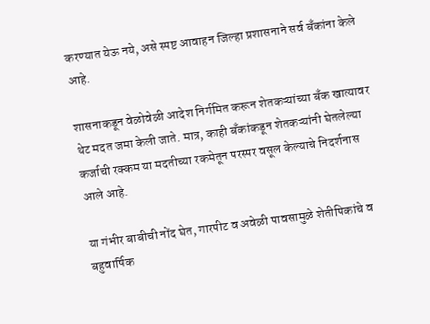करण्यात येऊ नये, असे स्पष्ट आवाहन जिल्हा प्रशासनाने सर्व बँकांना केले आहे.

शासनाकडून वेळोवेळी आदेश निर्गमित करून शेतकऱ्यांच्या बँक खात्यावर थेट मदत जमा केली जाते. मात्र, काही बँकांकडून शेतकऱ्यांनी घेतलेल्या कर्जाची रक्कम या मदतीच्या रकमेतून परस्पर वसूल केल्याचे निदर्शनास आले आहे.

या गंभीर बाबीची नोंद घेत, गारपीट व अवेळी पावसामुळे शेतीपिकांचे व बहुवार्षिक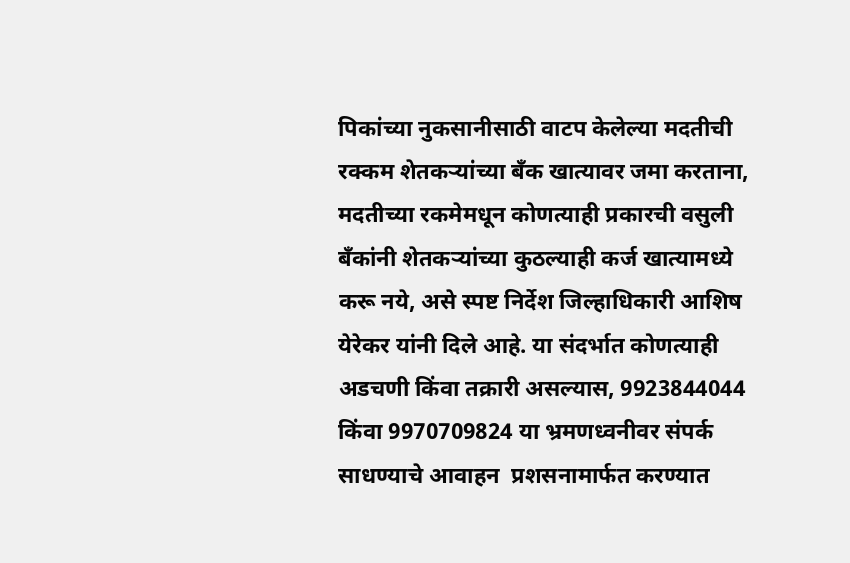पिकांच्या नुकसानीसाठी वाटप केलेल्या मदतीची रक्कम शेतकऱ्यांच्या बँक खात्यावर जमा करताना, मदतीच्या रकमेमधून कोणत्याही प्रकारची वसुली बँकांनी शेतकऱ्यांच्या कुठल्याही कर्ज खात्यामध्ये करू नये, असे स्पष्ट निर्देश जिल्हाधिकारी आशिष येरेकर यांनी दिले आहे. या संदर्भात कोणत्याही अडचणी किंवा तक्रारी असल्यास, 9923844044 किंवा 9970709824 या भ्रमणध्वनीवर संपर्क साधण्याचे आवाहन  प्रशसनामार्फत करण्यात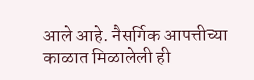आले आहे. नैसर्गिक आपत्तीच्या काळात मिळालेली ही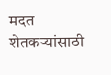मदत शेतकऱ्यांसाठी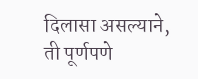दिलासा असल्याने, ती पूर्णपणे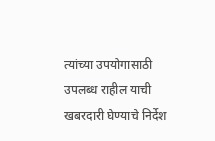त्यांच्या उपयोगासाठी उपलब्ध राहील याची खबरदारी घेण्याचे निर्देश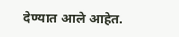देण्यात आले आहेत.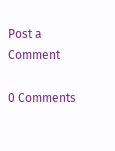Post a Comment

0 Comments